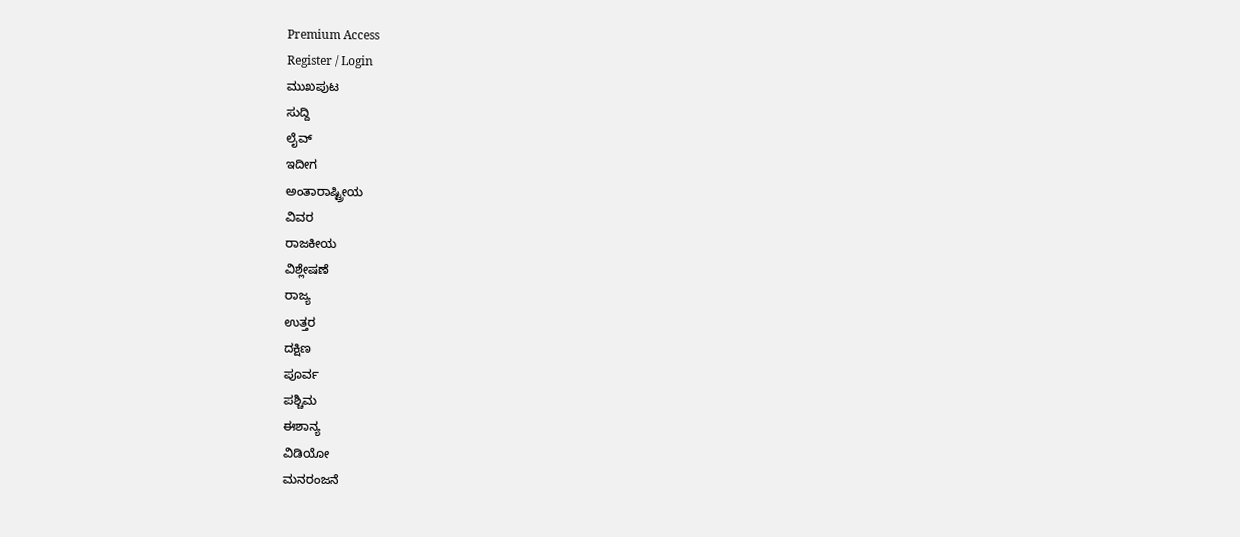Premium Access
Register / Login
ಮುಖಪುಟ
ಸುದ್ದಿ
ಲೈವ್
ಇದೀಗ
ಅಂತಾರಾಷ್ಟ್ರೀಯ
ವಿವರ
ರಾಜಕೀಯ
ವಿಶ್ಲೇಷಣೆ
ರಾಜ್ಯ
ಉತ್ತರ
ದಕ್ಷಿಣ
ಪೂರ್ವ
ಪಶ್ಚಿಮ
ಈಶಾನ್ಯ
ವಿಡಿಯೋ
ಮನರಂಜನೆ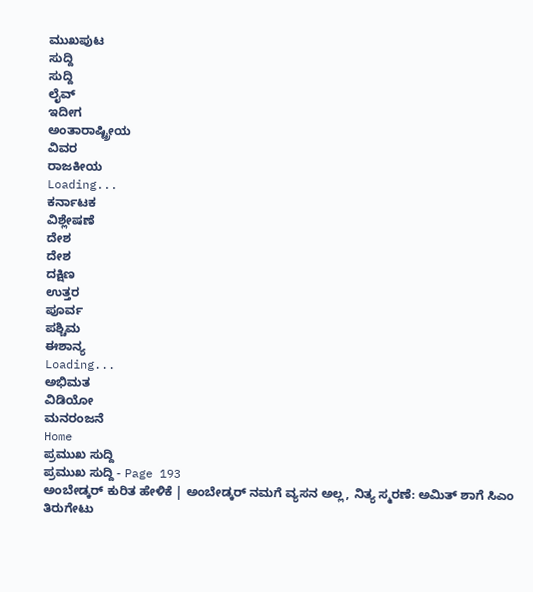ಮುಖಪುಟ
ಸುದ್ದಿ
ಸುದ್ದಿ
ಲೈವ್
ಇದೀಗ
ಅಂತಾರಾಷ್ಟ್ರೀಯ
ವಿವರ
ರಾಜಕೀಯ
Loading...
ಕರ್ನಾಟಕ
ವಿಶ್ಲೇಷಣೆ
ದೇಶ
ದೇಶ
ದಕ್ಷಿಣ
ಉತ್ತರ
ಪೂರ್ವ
ಪಶ್ಚಿಮ
ಈಶಾನ್ಯ
Loading...
ಅಭಿಮತ
ವಿಡಿಯೋ
ಮನರಂಜನೆ
Home
ಪ್ರಮುಖ ಸುದ್ದಿ
ಪ್ರಮುಖ ಸುದ್ದಿ - Page 193
ಅಂಬೇಡ್ಕರ್ ಕುರಿತ ಹೇಳಿಕೆ | ಅಂಬೇಡ್ಕರ್ ನಮಗೆ ವ್ಯಸನ ಅಲ್ಲ, ನಿತ್ಯ ಸ್ಮರಣೆ: ಅಮಿತ್ ಶಾಗೆ ಸಿಎಂ ತಿರುಗೇಟು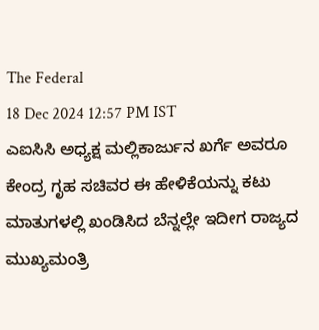The Federal
18 Dec 2024 12:57 PM IST
ಎಐಸಿಸಿ ಅಧ್ಯಕ್ಷ ಮಲ್ಲಿಕಾರ್ಜುನ ಖರ್ಗೆ ಅವರೂ ಕೇಂದ್ರ ಗೃಹ ಸಚಿವರ ಈ ಹೇಳಿಕೆಯನ್ನು ಕಟು ಮಾತುಗಳಲ್ಲಿ ಖಂಡಿಸಿದ ಬೆನ್ನಲ್ಲೇ ಇದೀಗ ರಾಜ್ಯದ ಮುಖ್ಯಮಂತ್ರಿ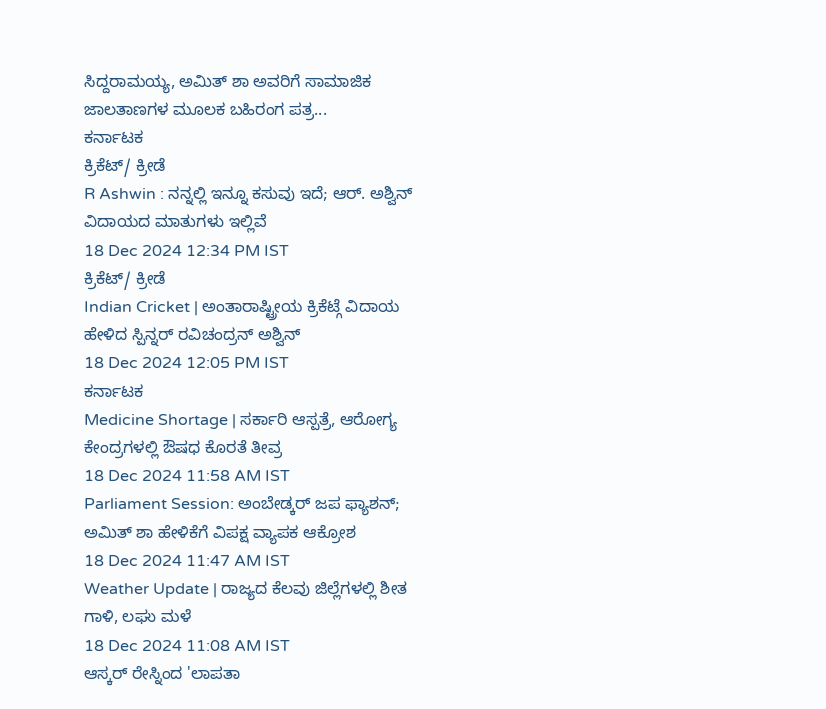ಸಿದ್ದರಾಮಯ್ಯ, ಅಮಿತ್ ಶಾ ಅವರಿಗೆ ಸಾಮಾಜಿಕ ಜಾಲತಾಣಗಳ ಮೂಲಕ ಬಹಿರಂಗ ಪತ್ರ...
ಕರ್ನಾಟಕ
ಕ್ರಿಕೆಟ್/ ಕ್ರೀಡೆ
R Ashwin : ನನ್ನಲ್ಲಿ ಇನ್ನೂ ಕಸುವು ಇದೆ; ಆರ್. ಅಶ್ವಿನ್ ವಿದಾಯದ ಮಾತುಗಳು ಇಲ್ಲಿವೆ
18 Dec 2024 12:34 PM IST
ಕ್ರಿಕೆಟ್/ ಕ್ರೀಡೆ
Indian Cricket | ಅಂತಾರಾಷ್ಟ್ರೀಯ ಕ್ರಿಕೆಟ್ಗೆ ವಿದಾಯ ಹೇಳಿದ ಸ್ಪಿನ್ನರ್ ರವಿಚಂದ್ರನ್ ಅಶ್ವಿನ್
18 Dec 2024 12:05 PM IST
ಕರ್ನಾಟಕ
Medicine Shortage | ಸರ್ಕಾರಿ ಆಸ್ಪತ್ರೆ, ಆರೋಗ್ಯ ಕೇಂದ್ರಗಳಲ್ಲಿ ಔಷಧ ಕೊರತೆ ತೀವ್ರ
18 Dec 2024 11:58 AM IST
Parliament Session: ಅಂಬೇಡ್ಕರ್ ಜಪ ಫ್ಯಾಶನ್; ಅಮಿತ್ ಶಾ ಹೇಳಿಕೆಗೆ ವಿಪಕ್ಷ ವ್ಯಾಪಕ ಆಕ್ರೋಶ
18 Dec 2024 11:47 AM IST
Weather Update | ರಾಜ್ಯದ ಕೆಲವು ಜಿಲ್ಲೆಗಳಲ್ಲಿ ಶೀತ ಗಾಳಿ, ಲಘು ಮಳೆ
18 Dec 2024 11:08 AM IST
ಆಸ್ಕರ್ ರೇಸ್ನಿಂದ 'ಲಾಪತಾ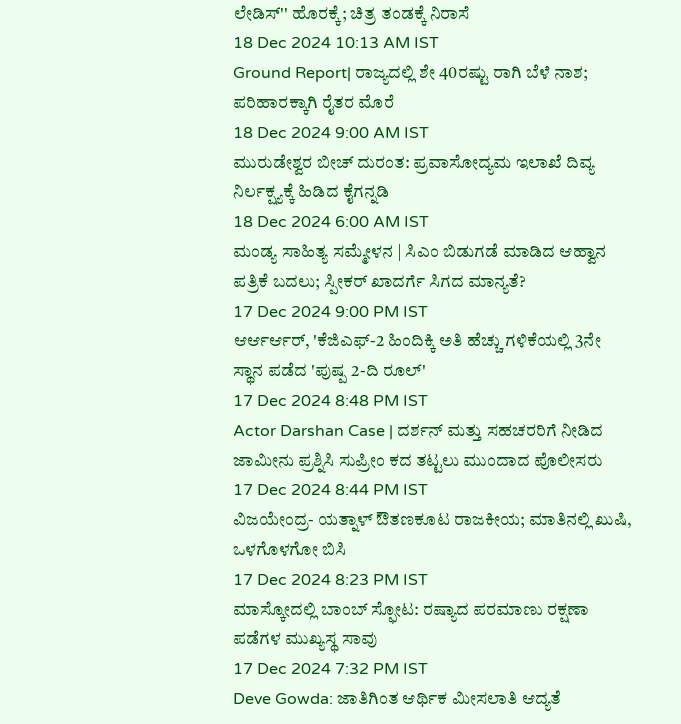ಲೇಡಿಸ್'' ಹೊರಕ್ಕೆ; ಚಿತ್ರ ತಂಡಕ್ಕೆ ನಿರಾಸೆ
18 Dec 2024 10:13 AM IST
Ground Report| ರಾಜ್ಯದಲ್ಲಿ ಶೇ 40ರಷ್ಟು ರಾಗಿ ಬೆಳೆ ನಾಶ; ಪರಿಹಾರಕ್ಕಾಗಿ ರೈತರ ಮೊರೆ
18 Dec 2024 9:00 AM IST
ಮುರುಡೇಶ್ವರ ಬೀಚ್ ದುರಂತ: ಪ್ರವಾಸೋದ್ಯಮ ಇಲಾಖೆ ದಿವ್ಯ ನಿರ್ಲಕ್ಷ್ಯಕ್ಕೆ ಹಿಡಿದ ಕೈಗನ್ನಡಿ
18 Dec 2024 6:00 AM IST
ಮಂಡ್ಯ ಸಾಹಿತ್ಯ ಸಮ್ಮೇಳನ | ಸಿಎಂ ಬಿಡುಗಡೆ ಮಾಡಿದ ಆಹ್ವಾನ ಪತ್ರಿಕೆ ಬದಲು; ಸ್ಪೀಕರ್ ಖಾದರ್ಗೆ ಸಿಗದ ಮಾನ್ಯತೆ?
17 Dec 2024 9:00 PM IST
ಆರ್ಆರ್ಆರ್, 'ಕೆಜಿಎಫ್-2 ಹಿಂದಿಕ್ಕಿ ಅತಿ ಹೆಚ್ಚು ಗಳಿಕೆಯಲ್ಲಿ 3ನೇ ಸ್ಥಾನ ಪಡೆದ 'ಪುಷ್ಪ 2-ದಿ ರೂಲ್'
17 Dec 2024 8:48 PM IST
Actor Darshan Case | ದರ್ಶನ್ ಮತ್ತು ಸಹಚರರಿಗೆ ನೀಡಿದ ಜಾಮೀನು ಪ್ರಶ್ನಿಸಿ ಸುಪ್ರೀಂ ಕದ ತಟ್ಟಲು ಮುಂದಾದ ಪೊಲೀಸರು
17 Dec 2024 8:44 PM IST
ವಿಜಯೇಂದ್ರ- ಯತ್ನಾಳ್ ಔತಣಕೂಟ ರಾಜಕೀಯ; ಮಾತಿನಲ್ಲಿ ಖುಷಿ, ಒಳಗೊಳಗೋ ಬಿಸಿ
17 Dec 2024 8:23 PM IST
ಮಾಸ್ಕೋದಲ್ಲಿ ಬಾಂಬ್ ಸ್ಫೋಟ: ರಷ್ಯಾದ ಪರಮಾಣು ರಕ್ಷಣಾ ಪಡೆಗಳ ಮುಖ್ಯಸ್ಥ ಸಾವು
17 Dec 2024 7:32 PM IST
Deve Gowda: ಜಾತಿಗಿಂತ ಆರ್ಥಿಕ ಮೀಸಲಾತಿ ಆದ್ಯತೆ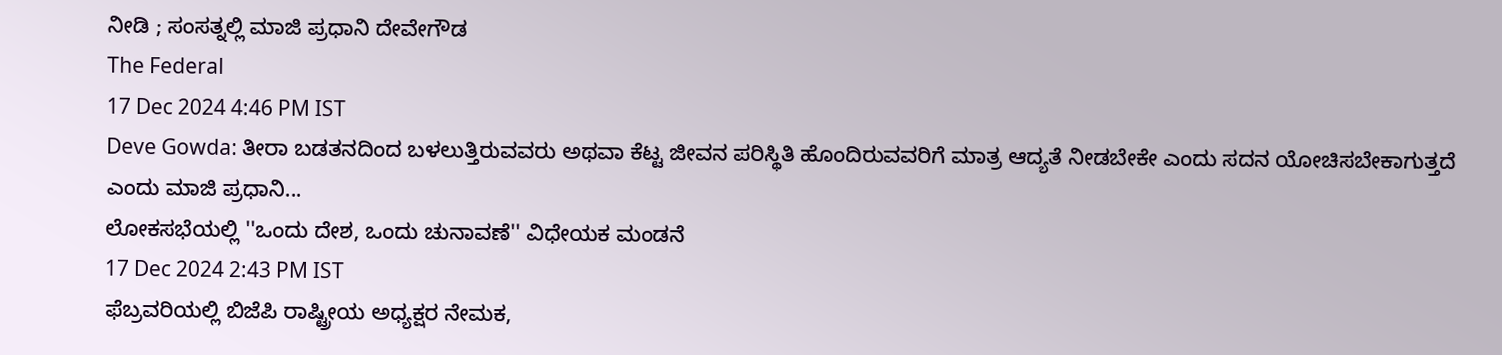ನೀಡಿ ; ಸಂಸತ್ನಲ್ಲಿ ಮಾಜಿ ಪ್ರಧಾನಿ ದೇವೇಗೌಡ
The Federal
17 Dec 2024 4:46 PM IST
Deve Gowda: ತೀರಾ ಬಡತನದಿಂದ ಬಳಲುತ್ತಿರುವವರು ಅಥವಾ ಕೆಟ್ಟ ಜೀವನ ಪರಿಸ್ಥಿತಿ ಹೊಂದಿರುವವರಿಗೆ ಮಾತ್ರ ಆದ್ಯತೆ ನೀಡಬೇಕೇ ಎಂದು ಸದನ ಯೋಚಿಸಬೇಕಾಗುತ್ತದೆ ಎಂದು ಮಾಜಿ ಪ್ರಧಾನಿ...
ಲೋಕಸಭೆಯಲ್ಲಿ ''ಒಂದು ದೇಶ, ಒಂದು ಚುನಾವಣೆ'' ವಿಧೇಯಕ ಮಂಡನೆ
17 Dec 2024 2:43 PM IST
ಫೆಬ್ರವರಿಯಲ್ಲಿ ಬಿಜೆಪಿ ರಾಷ್ಟ್ರೀಯ ಅಧ್ಯಕ್ಷರ ನೇಮಕ,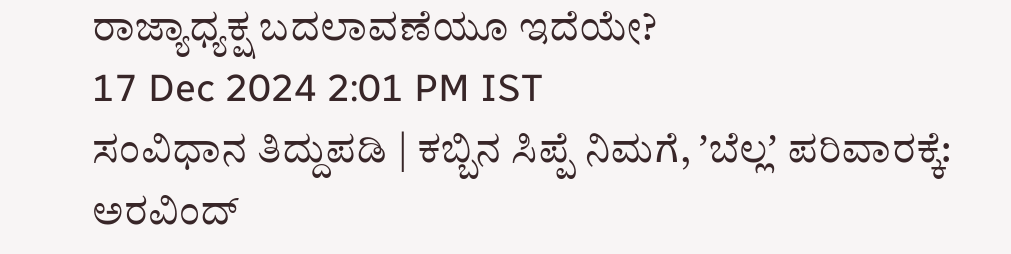ರಾಜ್ಯಾಧ್ಯಕ್ಷ ಬದಲಾವಣೆಯೂ ಇದೆಯೇ?
17 Dec 2024 2:01 PM IST
ಸಂವಿಧಾನ ತಿದ್ದುಪಡಿ | ಕಬ್ಬಿನ ಸಿಪ್ಪೆ ನಿಮಗೆ, ʼಬೆಲ್ಲʼ ಪರಿವಾರಕ್ಕೆ: ಅರವಿಂದ್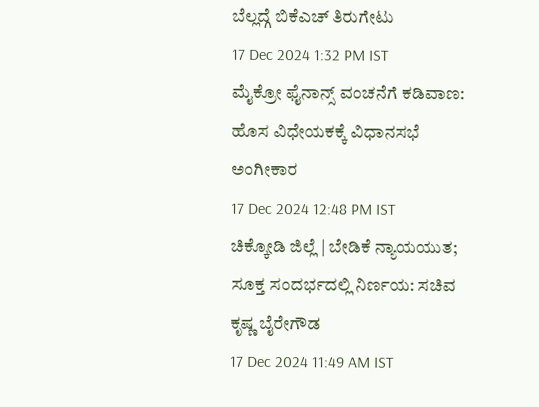ಬೆಲ್ಲದ್ಗೆ ಬಿಕೆಎಚ್ ತಿರುಗೇಟು
17 Dec 2024 1:32 PM IST
ಮೈಕ್ರೋ ಫೈನಾನ್ಸ್ ವಂಚನೆಗೆ ಕಡಿವಾಣ: ಹೊಸ ವಿಧೇಯಕಕ್ಕೆ ವಿಧಾನಸಭೆ ಅಂಗೀಕಾರ
17 Dec 2024 12:48 PM IST
ಚಿಕ್ಕೋಡಿ ಜಿಲ್ಲೆ | ಬೇಡಿಕೆ ನ್ಯಾಯಯುತ; ಸೂಕ್ತ ಸಂದರ್ಭದಲ್ಲಿ ನಿರ್ಣಯ: ಸಚಿವ ಕೃಷ್ಣ ಬೈರೇಗೌಡ
17 Dec 2024 11:49 AM IST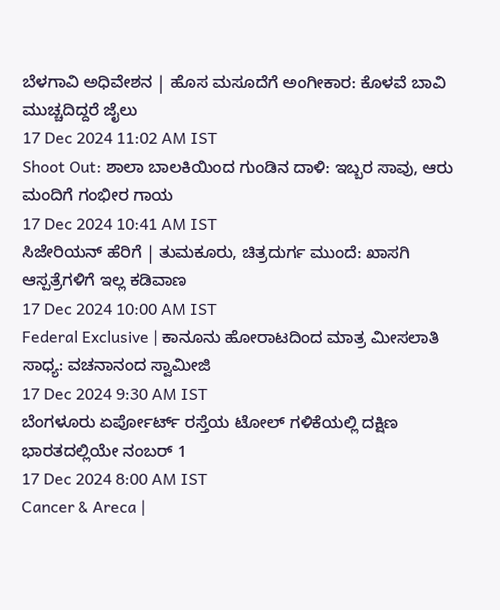ಬೆಳಗಾವಿ ಅಧಿವೇಶನ | ಹೊಸ ಮಸೂದೆಗೆ ಅಂಗೀಕಾರ: ಕೊಳವೆ ಬಾವಿ ಮುಚ್ಚದಿದ್ದರೆ ಜೈಲು
17 Dec 2024 11:02 AM IST
Shoot Out: ಶಾಲಾ ಬಾಲಕಿಯಿಂದ ಗುಂಡಿನ ದಾಳಿ: ಇಬ್ಬರ ಸಾವು, ಆರು ಮಂದಿಗೆ ಗಂಭೀರ ಗಾಯ
17 Dec 2024 10:41 AM IST
ಸಿಜೇರಿಯನ್ ಹೆರಿಗೆ | ತುಮಕೂರು, ಚಿತ್ರದುರ್ಗ ಮುಂದೆ: ಖಾಸಗಿ ಆಸ್ಪತ್ರೆಗಳಿಗೆ ಇಲ್ಲ ಕಡಿವಾಣ
17 Dec 2024 10:00 AM IST
Federal Exclusive | ಕಾನೂನು ಹೋರಾಟದಿಂದ ಮಾತ್ರ ಮೀಸಲಾತಿ ಸಾಧ್ಯ: ವಚನಾನಂದ ಸ್ವಾಮೀಜಿ
17 Dec 2024 9:30 AM IST
ಬೆಂಗಳೂರು ಏರ್ಪೋರ್ಟ್ ರಸ್ತೆಯ ಟೋಲ್ ಗಳಿಕೆಯಲ್ಲಿ ದಕ್ಷಿಣ ಭಾರತದಲ್ಲಿಯೇ ನಂಬರ್ 1
17 Dec 2024 8:00 AM IST
Cancer & Areca |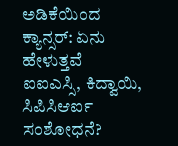ಅಡಿಕೆಯಿಂದ ಕ್ಯಾನ್ಸರ್: ಏನು ಹೇಳುತ್ತವೆ ಐಐಎಸ್ಸಿ, ಕಿದ್ವಾಯಿ, ಸಿಪಿಸಿಆರ್ಐ ಸಂಶೋಧನೆ?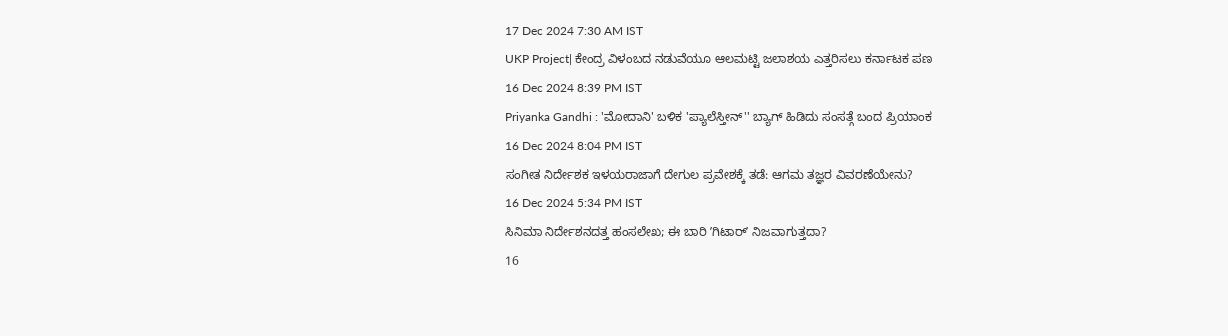17 Dec 2024 7:30 AM IST
UKP Project| ಕೇಂದ್ರ ವಿಳಂಬದ ನಡುವೆಯೂ ಆಲಮಟ್ಟಿ ಜಲಾಶಯ ಎತ್ತರಿಸಲು ಕರ್ನಾಟಕ ಪಣ
16 Dec 2024 8:39 PM IST
Priyanka Gandhi : 'ಮೋದಾನಿ' ಬಳಿಕ 'ಪ್ಯಾಲೆಸ್ತೀನ್'' ಬ್ಯಾಗ್ ಹಿಡಿದು ಸಂಸತ್ಗೆ ಬಂದ ಪ್ರಿಯಾಂಕ
16 Dec 2024 8:04 PM IST
ಸಂಗೀತ ನಿರ್ದೇಶಕ ಇಳಯರಾಜಾಗೆ ದೇಗುಲ ಪ್ರವೇಶಕ್ಕೆ ತಡೆ: ಆಗಮ ತಜ್ಞರ ವಿವರಣೆಯೇನು?
16 Dec 2024 5:34 PM IST
ಸಿನಿಮಾ ನಿರ್ದೇಶನದತ್ತ ಹಂಸಲೇಖ; ಈ ಬಾರಿ ʼಗಿಟಾರ್ʼ ನಿಜವಾಗುತ್ತದಾ?
16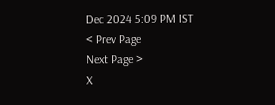Dec 2024 5:09 PM IST
< Prev Page
Next Page >
X